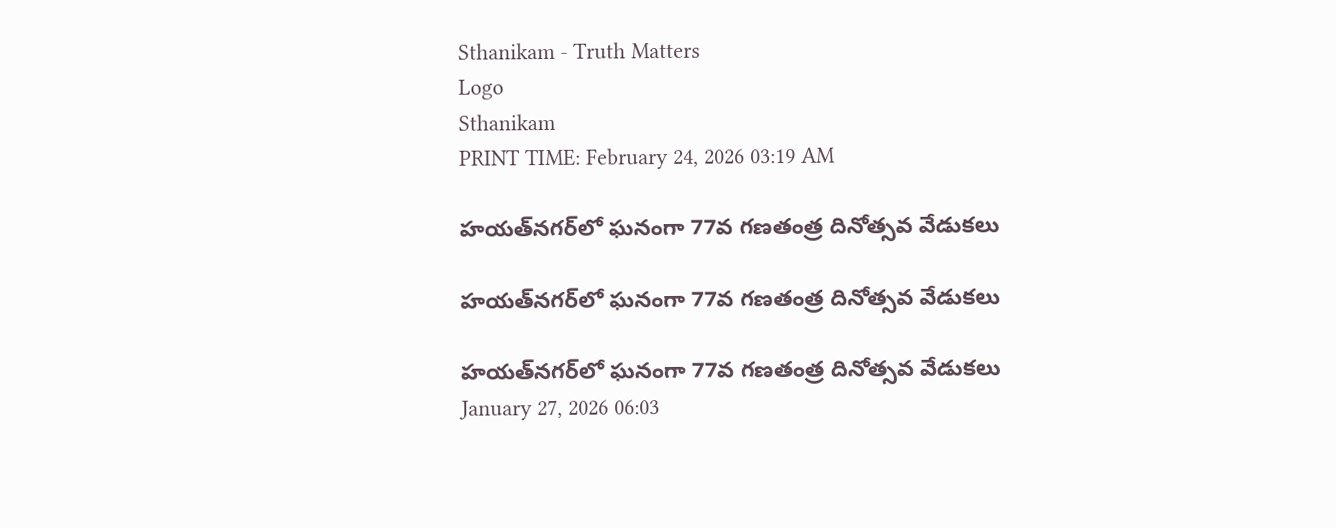Sthanikam - Truth Matters
Logo
Sthanikam
PRINT TIME: February 24, 2026 03:19 AM

హయత్‌నగర్‌లో ఘనంగా 77వ గణతంత్ర దినోత్సవ వేడుకలు

హయత్‌నగర్‌లో ఘనంగా 77వ గణతంత్ర దినోత్సవ వేడుకలు

హయత్‌నగర్‌లో ఘనంగా 77వ గణతంత్ర దినోత్సవ వేడుకలు
January 27, 2026 06:03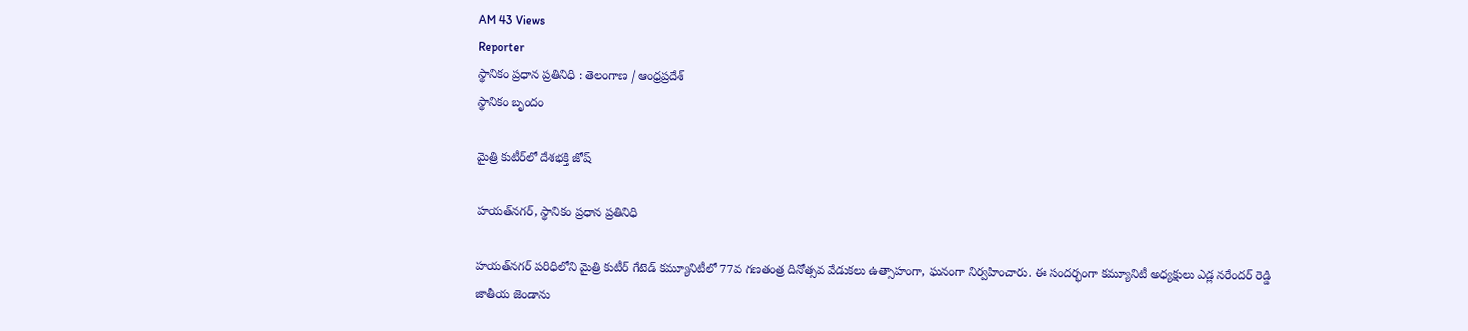AM 43 Views
Reporter
స్థానికం ప్రధాన ప్రతినిధి : తెలంగాణ / ఆంధ్రప్రదేశ్
స్థానికం బృందం

మైత్రి కుటీర్‌లో దేశభక్తి జోష్

హయత్‌నగర్, స్థానికం ప్రధాన ప్రతినిధి

హయత్‌నగర్ పరిధిలోని మైత్రి కుటీర్ గేటెడ్ కమ్యూనిటీలో 77వ గణతంత్ర దినోత్సవ వేడుకలు ఉత్సాహంగా, ఘనంగా నిర్వహించారు. ఈ సందర్భంగా కమ్యూనిటీ అధ్యక్షులు ఎడ్ల నరేందర్ రెడ్డి జాతీయ జెండాను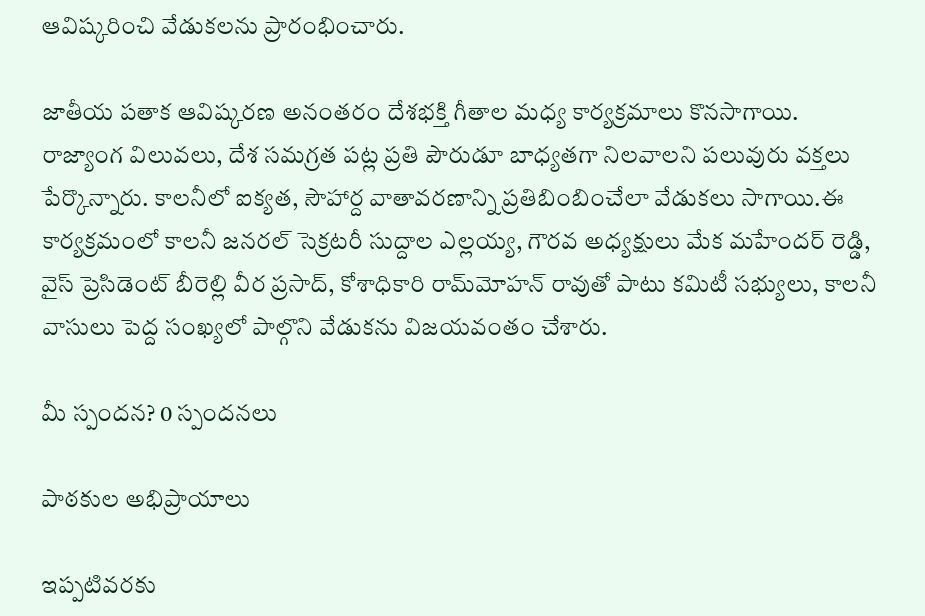ఆవిష్కరించి వేడుకలను ప్రారంభించారు.

జాతీయ పతాక ఆవిష్కరణ అనంతరం దేశభక్తి గీతాల మధ్య కార్యక్రమాలు కొనసాగాయి. రాజ్యాంగ విలువలు, దేశ సమగ్రత పట్ల ప్రతి పౌరుడూ బాధ్యతగా నిలవాలని పలువురు వక్తలు పేర్కొన్నారు. కాలనీలో ఐక్యత, సౌహార్ద వాతావరణాన్ని ప్రతిబింబించేలా వేడుకలు సాగాయి.ఈ కార్యక్రమంలో కాలనీ జనరల్ సెక్రటరీ సుద్దాల ఎల్లయ్య, గౌరవ అధ్యక్షులు మేక మహేందర్ రెడ్డి, వైస్ ప్రెసిడెంట్ బీరెల్లి వీర ప్రసాద్, కోశాధికారి రామ్‌మోహన్ రావుతో పాటు కమిటీ సభ్యులు, కాలనీ వాసులు పెద్ద సంఖ్యలో పాల్గొని వేడుకను విజయవంతం చేశారు.

మీ స్పందన? 0 స్పందనలు

పాఠకుల అభిప్రాయాలు

ఇప్పటివరకు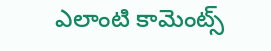ఎలాంటి కామెంట్స్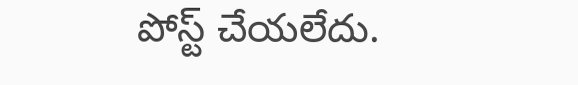పోస్ట్ చేయలేదు.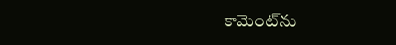కామెంట్‌ను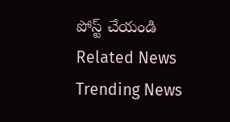పోస్ట్ చేయండి
Related News
Trending News